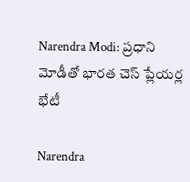Narendra Modi: ప్రధాని మోడీతో భారత చెస్ ప్లేయర్ల భేటీ

Narendra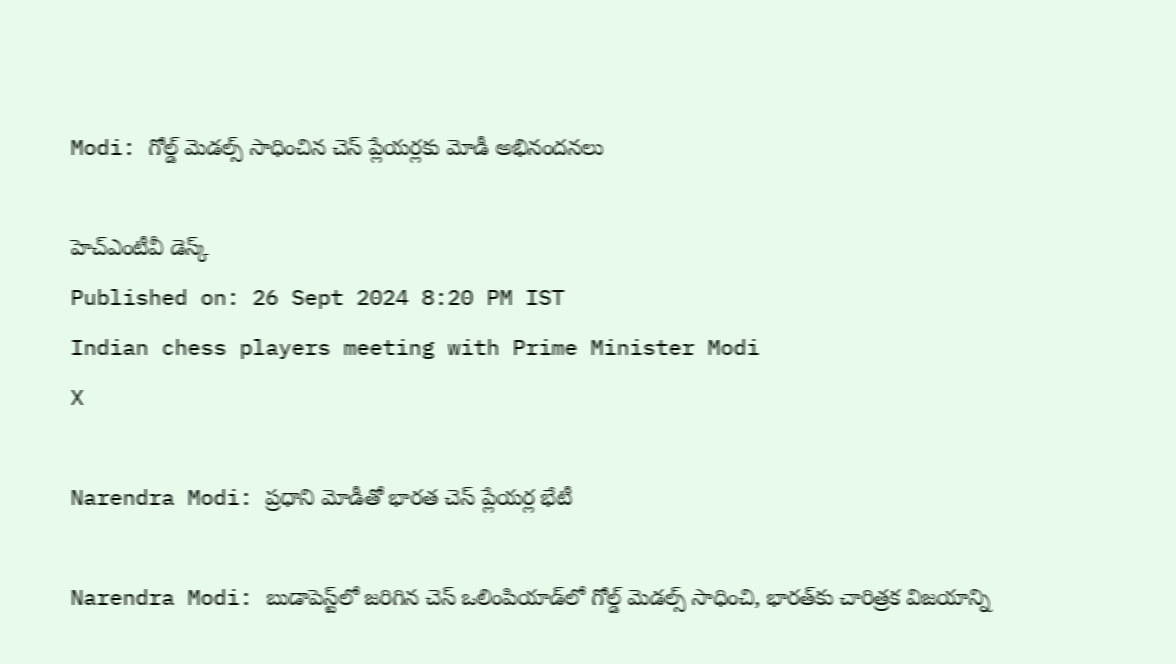Modi: గోల్డ్ మెడల్స్‌ సాధించిన చెస్ ప్లేయర్లకు మోడీ అభినందనలు

హెచ్ఎంటీవీ డెస్క్
Published on: 26 Sept 2024 8:20 PM IST
Indian chess players meeting with Prime Minister Modi
X

Narendra Modi: ప్రధాని మోడీతో భారత చెస్ ప్లేయర్ల భేటీ

Narendra Modi: బుడాపెస్ట్‌లో జరిగిన చెస్ ఒలింపియాడ్‌లో గోల్డ్ మెడల్స్ సాధించి, భారత్‌కు చారిత్రక విజయాన్ని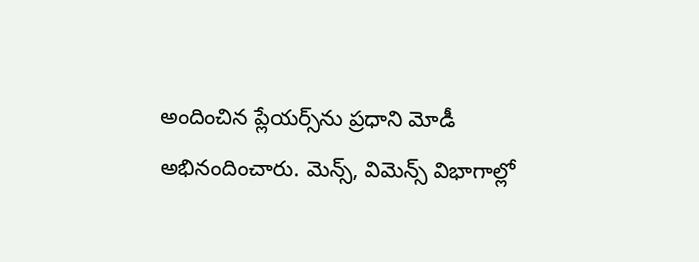అందించిన ప్లేయర్స్‌ను ప్రధాని మోడీ అభినందించారు. మెన్స్, విమెన్స్ విభాగాల్లో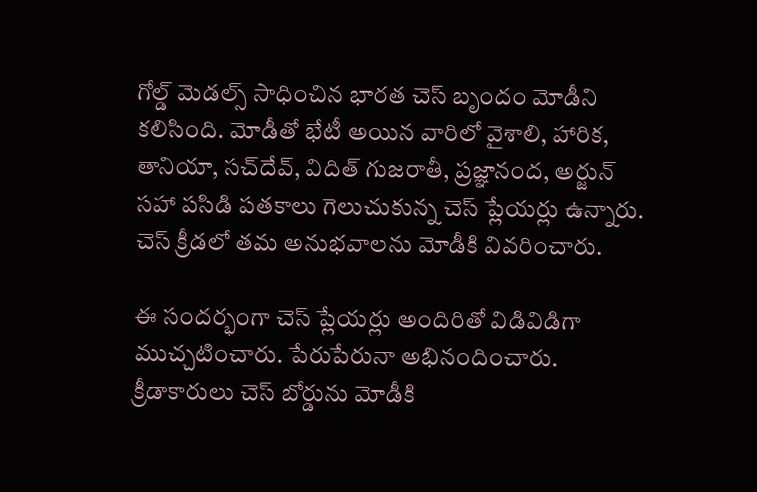గోల్డ్ మెడల్స్ సాధించిన భారత చెస్ బృందం మోడీని కలిసింది. మోడీతో భేటీ అయిన వారిలో వైశాలి, హారిక, తానియా, సచ్‌దేవ్, విదిత్ గుజరాతీ, ప్రజ్ఞానంద, అర్జున్ సహా పసిడి పతకాలు గెలుచుకున్న చెస్ ప్లేయర్లు ఉన్నారు. చెస్ క్రీడలో తమ అనుభవాలను మోడీకి వివరించారు.

ఈ సందర్భంగా చెస్ ప్లేయర్లు అందిరితో విడివిడిగా ముచ్చటించారు. పేరుపేరునా అభినందించారు. క్రీడాకారులు చెస్ బోర్డును మోడీకి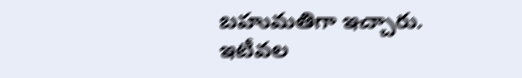బహుమతిగా ఇచ్చారు. ఇటీవల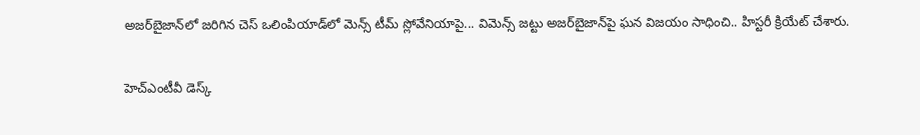అజర్‌బైజాన్‌లో జరిగిన చెస్ ఒలింపియాడ్‌లో మెన్స్ టీమ్ స్లోవేనియాపై... విమెన్స్‌ జట్టు అజర్‌బైజాన్‌పై ఘన విజయం సాధించి.. హిస్టరీ క్రియేట్ చేశారు.

హెచ్ఎంటీవీ డెస్క్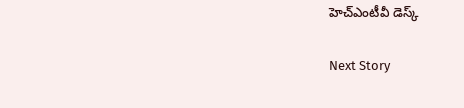హెచ్ఎంటీవీ డెస్క్

Next Story